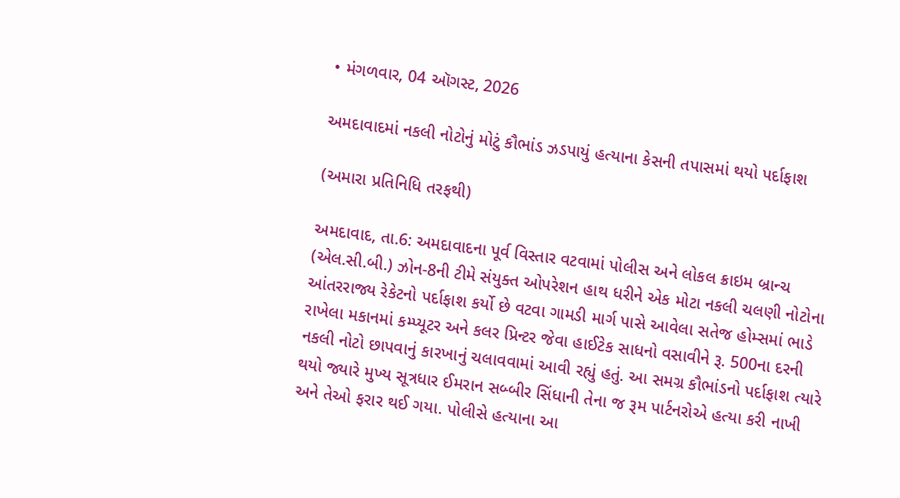• મંગળવાર, 04 ઑગસ્ટ, 2026

અમદાવાદમાં નકલી નોટોનું મોટું કૌભાંડ ઝડપાયું હત્યાના કેસની તપાસમાં થયો પર્દાફાશ

(અમારા પ્રતિનિધિ તરફથી)

અમદાવાદ, તા.6: અમદાવાદના પૂર્વ વિસ્તાર વટવામાં પોલીસ અને લોકલ ક્રાઇમ બ્રાન્ચ (એલ.સી.બી.) ઝોન-8ની ટીમે સંયુક્ત ઓપરેશન હાથ ધરીને એક મોટા નકલી ચલણી નોટોના આંતરરાજ્ય રેકેટનો પર્દાફાશ કર્યો છે વટવા ગામડી માર્ગ પાસે આવેલા સતેજ હોમ્સમાં ભાડે રાખેલા મકાનમાં કમ્પ્યૂટર અને કલર પ્રિન્ટર જેવા હાઈટેક સાધનો વસાવીને રૂ. 500ના દરની નકલી નોટો છાપવાનું કારખાનું ચલાવવામાં આવી રહ્યું હતું. આ સમગ્ર કૌભાંડનો પર્દાફાશ ત્યારે થયો જ્યારે મુખ્ય સૂત્રધાર ઈમરાન સબ્બીર સિંધાની તેના જ રૂમ પાર્ટનરોએ હત્યા કરી નાખી અને તેઓ ફરાર થઈ ગયા. પોલીસે હત્યાના આ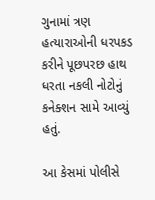ગુનામાં ત્રણ હત્યારાઓની ધરપકડ કરીને પૂછપરછ હાથ ધરતા નકલી નોટોનું કનેક્શન સામે આવ્યું હતું.

આ કેસમાં પોલીસે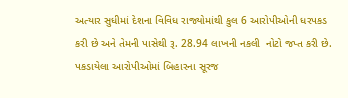અત્યાર સુધીમાં દેશના વિવિધ રાજ્યોમાંથી કુલ 6 આરોપીઓની ધરપકડ કરી છે અને તેમની પાસેથી રૂ. 28.94 લાખની નકલી  નોટો જપ્ત કરી છે. પકડાયેલા આરોપીઓમાં બિહારના સૂરજ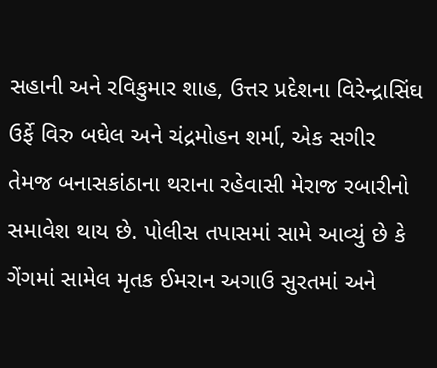સહાની અને રવિકુમાર શાહ, ઉત્તર પ્રદેશના વિરેન્દ્રાસિંઘ ઉર્ફે વિરુ બઘેલ અને ચંદ્રમોહન શર્મા, એક સગીર તેમજ બનાસકાંઠાના થરાના રહેવાસી મેરાજ રબારીનો સમાવેશ થાય છે. પોલીસ તપાસમાં સામે આવ્યું છે કે ગેંગમાં સામેલ મૃતક ઈમરાન અગાઉ સુરતમાં અને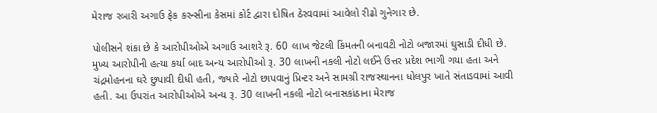મેરાજ રબારી અગાઉ ફેક કરન્સીના કેસમાં કોર્ટ દ્વારા દોષિત ઠેરવવામાં આવેલો રીઢો ગુનેગાર છે.

પોલીસને શંકા છે કે આરોપીઓએ અગાઉ આશરે રૂ. 60 લાખ જેટલી કિંમતની બનાવટી નોટો બજારમાં ઘુસાડી દીધી છે. મુખ્ય આરોપીની હત્યા કર્યા બાદ અન્ય આરોપીઓ રૂ. 30 લાખની નકલી નોટો લઈને ઉત્તર પ્રદેશ ભાગી ગયા હતા અને ચંદ્રમોહનના ઘરે છુપાવી દીધી હતી, જ્યારે નોટો છાપવાનું પ્રિન્ટર અને સામગ્રી રાજસ્થાનના ધોલપુર ખાતે સંતાડવામાં આવી હતી. આ ઉપરાંત આરોપીઓએ અન્ય રૂ. 30 લાખની નકલી નોટો બનાસકાંઠાના મેરાજ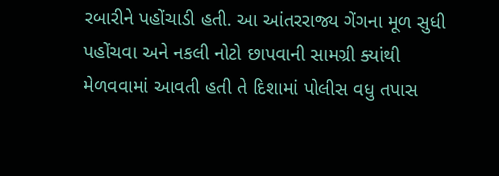રબારીને પહોંચાડી હતી. આ આંતરરાજ્ય ગેંગના મૂળ સુધી પહોંચવા અને નકલી નોટો છાપવાની સામગ્રી ક્યાંથી મેળવવામાં આવતી હતી તે દિશામાં પોલીસ વધુ તપાસ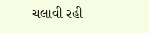ચલાવી રહી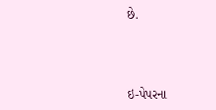છે.



ઇ-પેપરના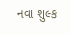નવા શુલ્ક